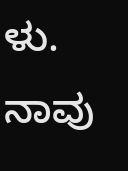ಳು. ನಾವು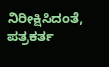ನಿರೀಕ್ಷಿಸಿದಂತೆ, ಪತ್ರಕರ್ತ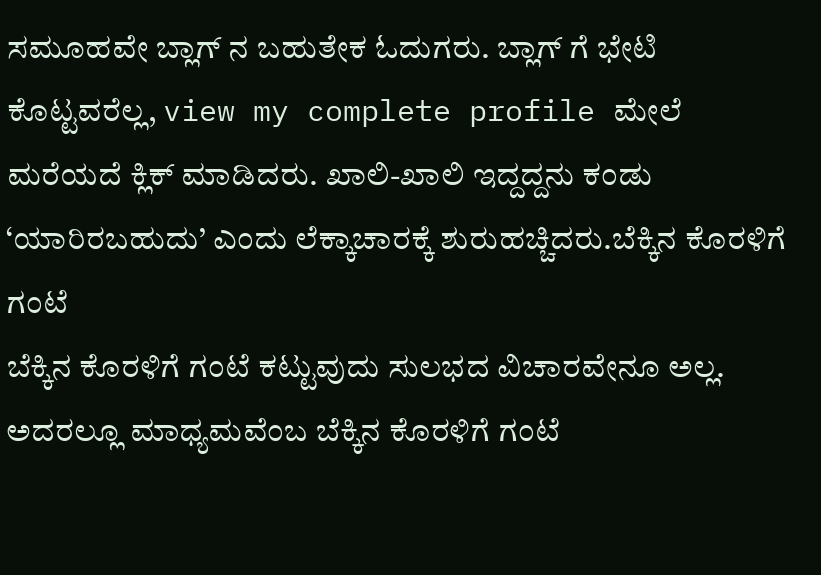ಸಮೂಹವೇ ಬ್ಲಾಗ್ ನ ಬಹುತೇಕ ಓದುಗರು. ಬ್ಲಾಗ್ ಗೆ ಭೇಟಿ ಕೊಟ್ಟವರೆಲ್ಲ, view my complete profile ಮೇಲೆ ಮರೆಯದೆ ಕ್ಲಿಕ್ ಮಾಡಿದರು. ಖಾಲಿ-ಖಾಲಿ ಇದ್ದದ್ದನು ಕಂಡು ‘ಯಾರಿರಬಹುದು’ ಎಂದು ಲೆಕ್ಕಾಚಾರಕ್ಕೆ ಶುರುಹಚ್ಚಿದರು.ಬೆಕ್ಕಿನ ಕೊರಳಿಗೆ ಗಂಟೆ
ಬೆಕ್ಕಿನ ಕೊರಳಿಗೆ ಗಂಟೆ ಕಟ್ಟುವುದು ಸುಲಭದ ವಿಚಾರವೇನೂ ಅಲ್ಲ. ಅದರಲ್ಲೂ ಮಾಧ್ಯಮವೆಂಬ ಬೆಕ್ಕಿನ ಕೊರಳಿಗೆ ಗಂಟೆ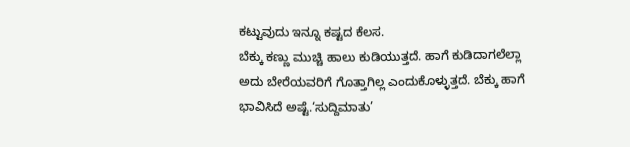ಕಟ್ಟುವುದು ಇನ್ನೂ ಕಷ್ಟದ ಕೆಲಸ.
ಬೆಕ್ಕು ಕಣ್ಣು ಮುಚ್ಚಿ ಹಾಲು ಕುಡಿಯುತ್ತದೆ. ಹಾಗೆ ಕುಡಿದಾಗಲೆಲ್ಲಾ ಅದು ಬೇರೆಯವರಿಗೆ ಗೊತ್ತಾಗಿಲ್ಲ ಎಂದುಕೊಳ್ಳುತ್ತದೆ. ಬೆಕ್ಕು ಹಾಗೆ ಭಾವಿಸಿದೆ ಅಷ್ಟೆ.‘ಸುದ್ದಿಮಾತು’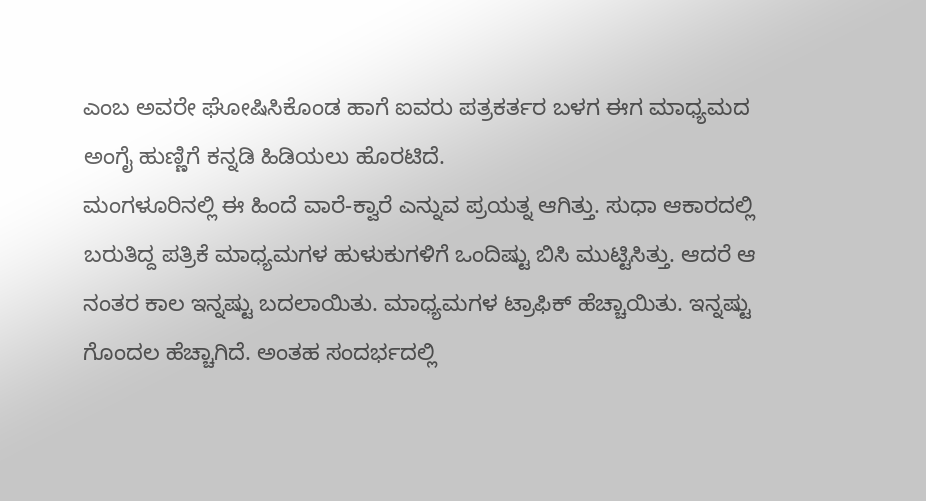ಎಂಬ ಅವರೇ ಘೋಷಿಸಿಕೊಂಡ ಹಾಗೆ ಐವರು ಪತ್ರಕರ್ತರ ಬಳಗ ಈಗ ಮಾಧ್ಯಮದ ಅಂಗೈ ಹುಣ್ಣಿಗೆ ಕನ್ನಡಿ ಹಿಡಿಯಲು ಹೊರಟಿದೆ.
ಮಂಗಳೂರಿನಲ್ಲಿ ಈ ಹಿಂದೆ ವಾರೆ-ಕ್ವಾರೆ ಎನ್ನುವ ಪ್ರಯತ್ನ ಆಗಿತ್ತು. ಸುಧಾ ಆಕಾರದಲ್ಲಿ ಬರುತಿದ್ದ ಪತ್ರಿಕೆ ಮಾಧ್ಯಮಗಳ ಹುಳುಕುಗಳಿಗೆ ಒಂದಿಷ್ಟು ಬಿಸಿ ಮುಟ್ಟಿಸಿತ್ತು. ಆದರೆ ಆ ನಂತರ ಕಾಲ ಇನ್ನಷ್ಟು ಬದಲಾಯಿತು. ಮಾಧ್ಯಮಗಳ ಟ್ರಾಫಿಕ್ ಹೆಚ್ಚಾಯಿತು. ಇನ್ನಷ್ಟು ಗೊಂದಲ ಹೆಚ್ಚಾಗಿದೆ. ಅಂತಹ ಸಂದರ್ಭದಲ್ಲಿ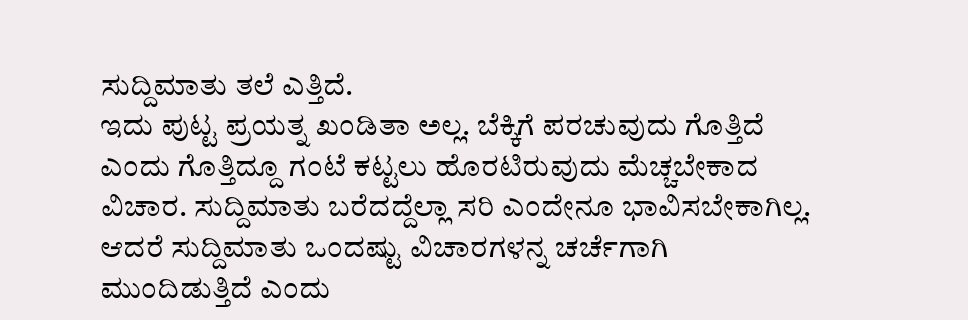ಸುದ್ದಿಮಾತು ತಲೆ ಎತ್ತಿದೆ.
ಇದು ಪುಟ್ಟ ಪ್ರಯತ್ನ ಖಂಡಿತಾ ಅಲ್ಲ. ಬೆಕ್ಕಿಗೆ ಪರಚುವುದು ಗೊತ್ತಿದೆ ಎಂದು ಗೊತ್ತಿದ್ದೂ ಗಂಟೆ ಕಟ್ಟಲು ಹೊರಟಿರುವುದು ಮೆಚ್ಚಬೇಕಾದ ವಿಚಾರ. ಸುದ್ದಿಮಾತು ಬರೆದದ್ದೆಲ್ಲಾ ಸರಿ ಎಂದೇನೂ ಭಾವಿಸಬೇಕಾಗಿಲ್ಲ. ಆದರೆ ಸುದ್ದಿಮಾತು ಒಂದಷ್ಟು ವಿಚಾರಗಳನ್ನ ಚರ್ಚೆಗಾಗಿ ಮುಂದಿಡುತ್ತಿದೆ ಎಂದು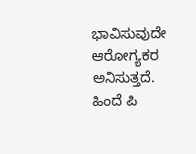ಭಾವಿಸುವುದೇ ಆರೋಗ್ಯಕರ ಅನಿಸುತ್ತದೆ.
ಹಿಂದೆ ಪಿ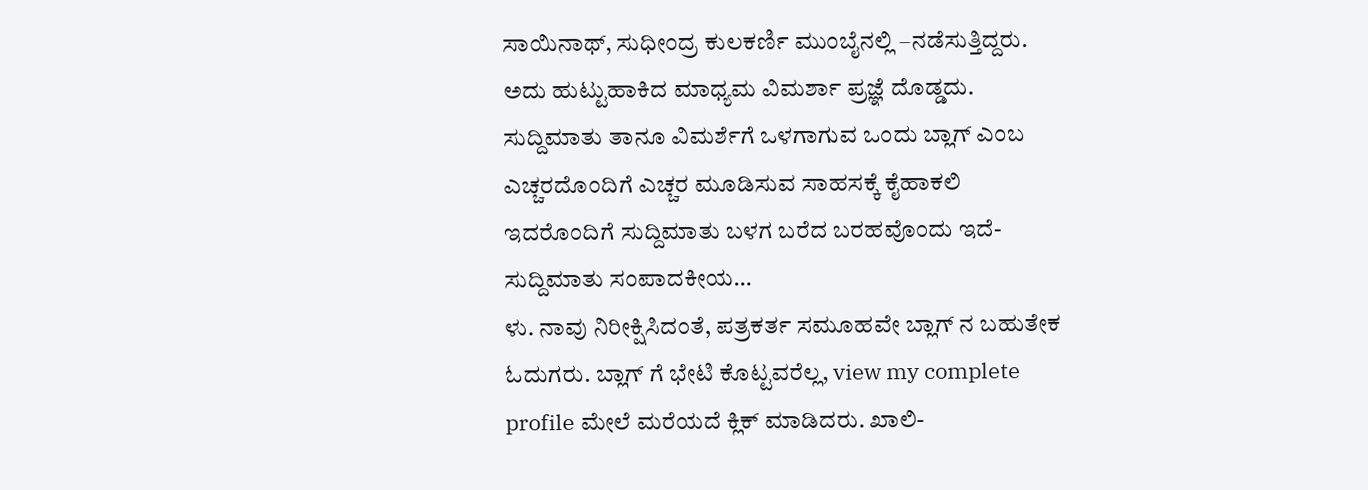ಸಾಯಿನಾಥ್, ಸುಧೀಂದ್ರ ಕುಲಕರ್ಣಿ ಮುಂಬೈನಲ್ಲಿ –ನಡೆಸುತ್ತಿದ್ದರು. ಅದು ಹುಟ್ಟುಹಾಕಿದ ಮಾಧ್ಯಮ ವಿಮರ್ಶಾ ಪ್ರಜ್ಞೆ ದೊಡ್ಡದು. ಸುದ್ದಿಮಾತು ತಾನೂ ವಿಮರ್ಶೆಗೆ ಒಳಗಾಗುವ ಒಂದು ಬ್ಲಾಗ್ ಎಂಬ ಎಚ್ಚರದೊಂದಿಗೆ ಎಚ್ಚರ ಮೂಡಿಸುವ ಸಾಹಸಕ್ಕೆ ಕೈಹಾಕಲಿ ಇದರೊಂದಿಗೆ ಸುದ್ದಿಮಾತು ಬಳಗ ಬರೆದ ಬರಹವೊಂದು ಇದೆ-
ಸುದ್ದಿಮಾತು ಸಂಪಾದಕೀಯ…
ಳು. ನಾವು ನಿರೀಕ್ಷಿಸಿದಂತೆ, ಪತ್ರಕರ್ತ ಸಮೂಹವೇ ಬ್ಲಾಗ್ ನ ಬಹುತೇಕ ಓದುಗರು. ಬ್ಲಾಗ್ ಗೆ ಭೇಟಿ ಕೊಟ್ಟವರೆಲ್ಲ, view my complete profile ಮೇಲೆ ಮರೆಯದೆ ಕ್ಲಿಕ್ ಮಾಡಿದರು. ಖಾಲಿ-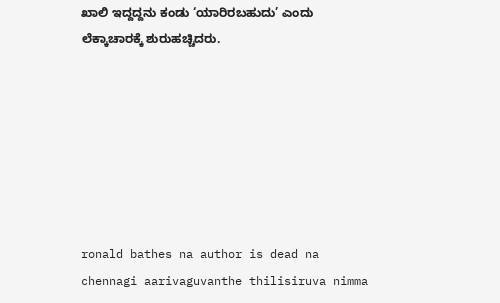ಖಾಲಿ ಇದ್ದದ್ದನು ಕಂಡು ‘ಯಾರಿರಬಹುದು’ ಎಂದು ಲೆಕ್ಕಾಚಾರಕ್ಕೆ ಶುರುಹಚ್ಚಿದರು.







ronald bathes na author is dead na chennagi aarivaguvanthe thilisiruva nimma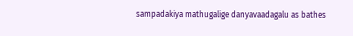sampadakiya mathugalige danyavaadagalu as bathes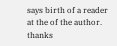says birth of a reader at the of the author.
thanks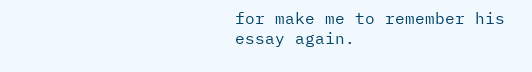for make me to remember his essay again.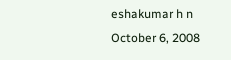eshakumar h n
October 6, 2008